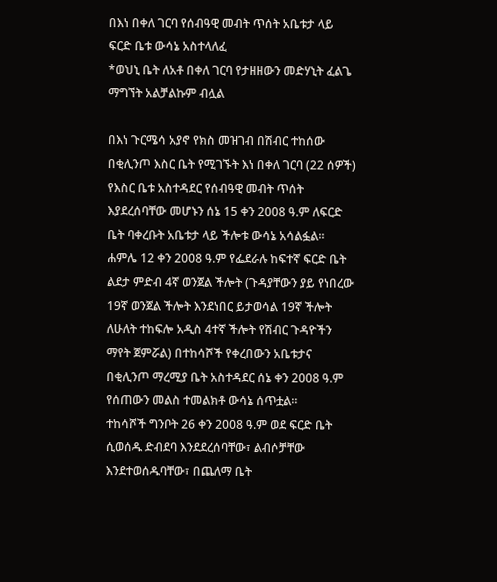በእነ በቀለ ገርባ የሰብዓዊ መብት ጥሰት አቤቱታ ላይ ፍርድ ቤቱ ውሳኔ አስተላለፈ
*ወህኒ ቤት ለአቶ በቀለ ገርባ የታዘዘውን መድሃኒት ፈልጌ ማግኘት አልቻልኩም ብሏል

በእነ ጉርሜሳ አያኖ የክስ መዝገብ በሽብር ተከሰው በቂሊንጦ እስር ቤት የሚገኙት እነ በቀለ ገርባ (22 ሰዎች) የእስር ቤቱ አስተዳደር የሰብዓዊ መብት ጥሰት እያደረሰባቸው መሆኑን ሰኔ 15 ቀን 2008 ዓ.ም ለፍርድ ቤት ባቀረቡት አቤቱታ ላይ ችሎቱ ውሳኔ አሳልፏል፡፡
ሐምሌ 12 ቀን 2008 ዓ.ም የፌደራሉ ከፍተኛ ፍርድ ቤት ልደታ ምድብ 4ኛ ወንጀል ችሎት (ጉዳያቸውን ያይ የነበረው 19ኛ ወንጀል ችሎት እንደነበር ይታወሳል 19ኛ ችሎት ለሁለት ተከፍሎ አዲስ 4ተኛ ችሎት የሽብር ጉዳዮችን ማየት ጀምሯል) በተከሳሾች የቀረበውን አቤቱታና በቂሊንጦ ማረሚያ ቤት አስተዳደር ሰኔ ቀን 2008 ዓ.ም የሰጠውን መልስ ተመልክቶ ውሳኔ ሰጥቷል፡፡
ተከሳሾች ግንቦት 26 ቀን 2008 ዓ.ም ወደ ፍርድ ቤት ሲወሰዱ ድብደባ እንደደረሰባቸው፣ ልብሶቻቸው እንደተወሰዱባቸው፣ በጨለማ ቤት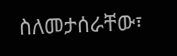ስለመታሰራቸው፣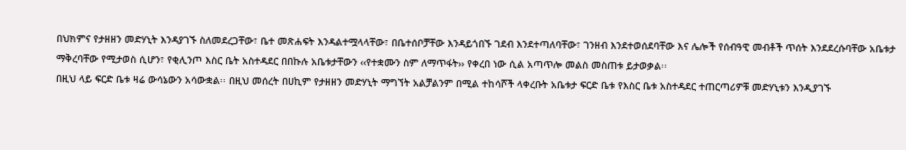በህክምና የታዘዘን መድሃኒት እንዳያገኙ ስለመደረጋቸው፣ ቤተ መጽሐፍት እንዳልተሟላላቸው፣ በቤተሰቦቻቸው እንዳይጎበኙ ገደብ እንደተጣለባቸው፣ ገንዘብ እንደተወሰደባቸው እና ሌሎች የሰብዓዊ መብቶች ጥሰት እንደደረሱባቸው አቤቱታ ማቅረባቸው የሚታወስ ሲሆን፣ የቂሊንጦ እስር ቤት አስተዳደር በበኩሉ አቤቱታቸውን ‹‹የተቋሙን ስም ለማጥፋት›› የቀረበ ነው ሲል አጣጥሎ መልስ መስጠቱ ይታወቃል፡፡
በዚህ ላይ ፍርድ ቤቱ ዛሬ ውሳኔውን አሳውቋል፡፡ በዚህ መሰረት በሀኪም የታዘዘን መድሃኒት ማግኘት አልቻልንም በሚል ተከሳሾች ላቀረቡት አቤቱታ ፍርድ ቤቱ የእስር ቤቱ አስተዳደር ተጠርጣሪዎቹ መድሃኒቱን እንዲያገኙ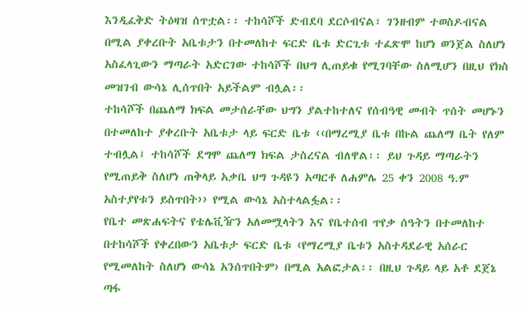እንዲፈቅድ ትዕዛዝ ሰጥቷል፡፡ ተከሳሾች ድብደባ ደርሶብናል፣ ገንዘብም ተወስዶብናል በሚል ያቀረቡት አቤቱታን በተመለከተ ፍርድ ቤቱ ድርጊቱ ተፈጽሞ ከሆነ ወንጀል ስለሆነ አስፈላጊውን ማጣራት አድርገው ተከሳሾች በህግ ሊጠይቁ የሚገባቸው ስለሚሆን በዚህ የክስ መዝገብ ውሳኔ ሊሰጥበት አይችልም ብሏል፡፡
ተከሳሾች በጨለማ ክፍል መታሰራቸው ህግን ያልተከተለና የሰብዓዊ መብት ጥሰት መሆኑን በተመለከተ ያቀረቡት አቤቱታ ላይ ፍርድ ቤቱ ‹‹በማረሚያ ቤቱ በኩል ጨለማ ቤት የለም ተብሏል፤ ተከሳሾች ደግሞ ጨለማ ክፍል ታስረናል ብለዋል፡፡ ይህ ጉዳይ ማጣራትን የሚጠይቅ ስለሆነ ጠቅላይ አቃቤ ህግ ጉዳዩን አጣርቶ ለሐምሌ 25 ቀን 2008 ዓ.ም አስተያየቱን ይስጥበት›› የሚል ውሳኔ አስተላልፏል፡፡
የቤተ መጽሐፍትና የቴሌቪዥን አለመሟላትን እና የቤተሰብ ጥየቃ ሰዓትን በተመለከተ በተከሳሾች የቀረበውን አቤቱታ ፍርድ ቤቱ ‹የማረሚያ ቤቱን አስተዳደራዊ አሰራር የሚመለከት ስለሆነ ውሳኔ አንሰጥበትም› በሚል አልፎታል፡፡ በዚህ ጉዳይ ላይ አቶ ደጀኔ ጣፋ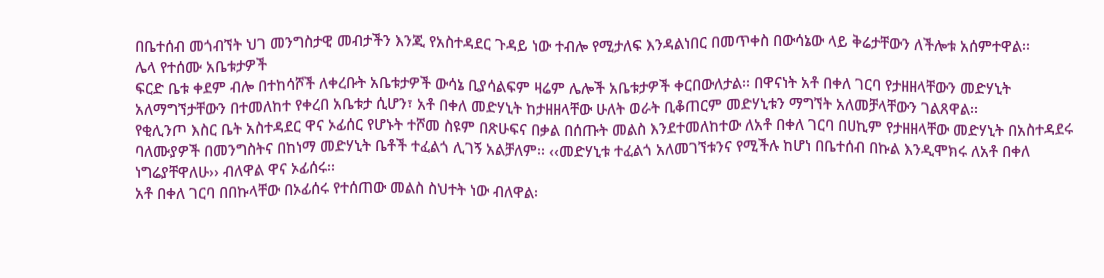በቤተሰብ መጎብኘት ህገ መንግስታዊ መብታችን እንጂ የአስተዳደር ጉዳይ ነው ተብሎ የሚታለፍ እንዳልነበር በመጥቀስ በውሳኔው ላይ ቅሬታቸውን ለችሎቱ አሰምተዋል፡፡
ሌላ የተሰሙ አቤቱታዎች
ፍርድ ቤቱ ቀደም ብሎ በተከሳሾች ለቀረቡት አቤቱታዎች ውሳኔ ቢያሳልፍም ዛሬም ሌሎች አቤቱታዎች ቀርበውለታል፡፡ በዋናነት አቶ በቀለ ገርባ የታዘዘላቸውን መድሃኒት አለማግኘታቸውን በተመለከተ የቀረበ አቤቱታ ሲሆን፣ አቶ በቀለ መድሃኒት ከታዘዘላቸው ሁለት ወራት ቢቆጠርም መድሃኒቱን ማግኘት አለመቻላቸውን ገልጸዋል፡፡
የቂሊንጦ እስር ቤት አስተዳደር ዋና ኦፊሰር የሆኑት ተሾመ ስዩም በጽሁፍና በቃል በሰጡት መልስ እንደተመለከተው ለአቶ በቀለ ገርባ በሀኪም የታዘዘላቸው መድሃኒት በአስተዳደሩ ባለሙያዎች በመንግስትና በከነማ መድሃኒት ቤቶች ተፈልጎ ሊገኝ አልቻለም፡፡ ‹‹መድሃኒቱ ተፈልጎ አለመገኘቱንና የሚችሉ ከሆነ በቤተሰብ በኩል እንዲሞክሩ ለአቶ በቀለ ነግሬያቸዋለሁ›› ብለዋል ዋና ኦፊሰሩ፡፡
አቶ በቀለ ገርባ በበኩላቸው በኦፊሰሩ የተሰጠው መልስ ስህተት ነው ብለዋል፡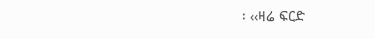፡ ‹‹ዛሬ ፍርድ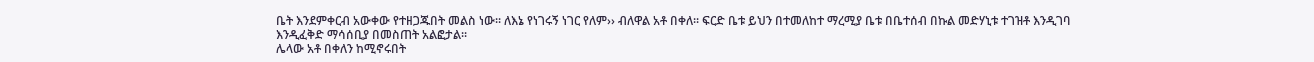ቤት እንደምቀርብ አውቀው የተዘጋጁበት መልስ ነው፡፡ ለእኔ የነገሩኝ ነገር የለም›› ብለዋል አቶ በቀለ፡፡ ፍርድ ቤቱ ይህን በተመለከተ ማረሚያ ቤቱ በቤተሰብ በኩል መድሃኒቱ ተገዝቶ እንዲገባ እንዲፈቅድ ማሳሰቢያ በመስጠት አልፎታል፡፡
ሌላው አቶ በቀለን ከሚኖሩበት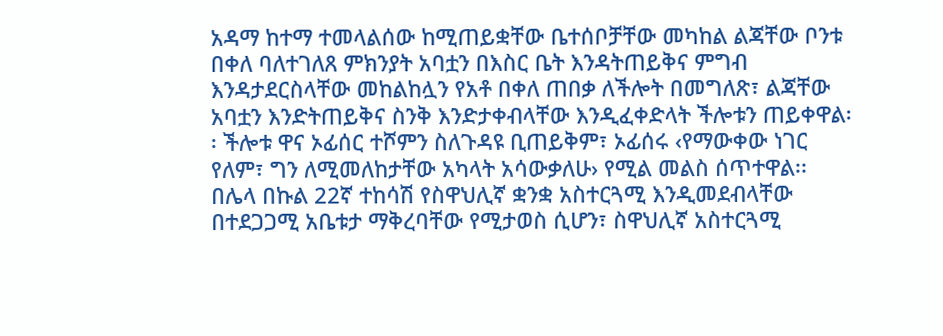አዳማ ከተማ ተመላልሰው ከሚጠይቋቸው ቤተሰቦቻቸው መካከል ልጃቸው ቦንቱ በቀለ ባለተገለጸ ምክንያት አባቷን በእስር ቤት እንዳትጠይቅና ምግብ እንዳታደርስላቸው መከልከሏን የአቶ በቀለ ጠበቃ ለችሎት በመግለጽ፣ ልጃቸው አባቷን እንድትጠይቅና ስንቅ እንድታቀብላቸው እንዲፈቀድላት ችሎቱን ጠይቀዋል፡፡ ችሎቱ ዋና ኦፊሰር ተሾምን ስለጉዳዩ ቢጠይቅም፣ ኦፊሰሩ ‹የማውቀው ነገር የለም፣ ግን ለሚመለከታቸው አካላት አሳውቃለሁ› የሚል መልስ ሰጥተዋል፡፡
በሌላ በኩል 22ኛ ተከሳሽ የስዋህሊኛ ቋንቋ አስተርጓሚ እንዲመደብላቸው በተደጋጋሚ አቤቱታ ማቅረባቸው የሚታወስ ሲሆን፣ ስዋህሊኛ አስተርጓሚ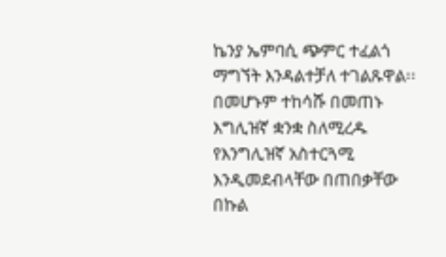ኬንያ ኤምባሲ ጭምር ተፈልጎ ማግኘት እንዳልተቻለ ተገልጹዋል፡፡ በመሆኑም ተከሳሹ በመጠኑ እግሊዝኛ ቋንቋ ስለሚረዱ የእንግሊዝኛ አስተርጓሚ እንዲመደብላቸው በጠበቃቸው በኩል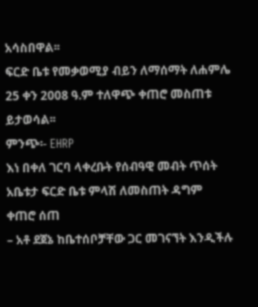አሳስበዋል፡፡
ፍርድ ቤቱ የመቃወሚያ ብይን ለማሰማት ለሐምሌ 25 ቀን 2008 ዓ.ም ተለዋጭ ቀጠሮ መስጠቱ ይታወሳል፡፡
ምንጭ፡- EHRP
እነ በቀለ ገርባ ላቀረቡት የሰብዓዊ መብት ጥሰት አቤቱታ ፍርድ ቤቱ ምላሽ ለመስጠት ዳግም ቀጠሮ ሰጠ
– አቶ ደጀኔ ከቤተሰቦቻቸው ጋር መገናኘት እንዲችሉ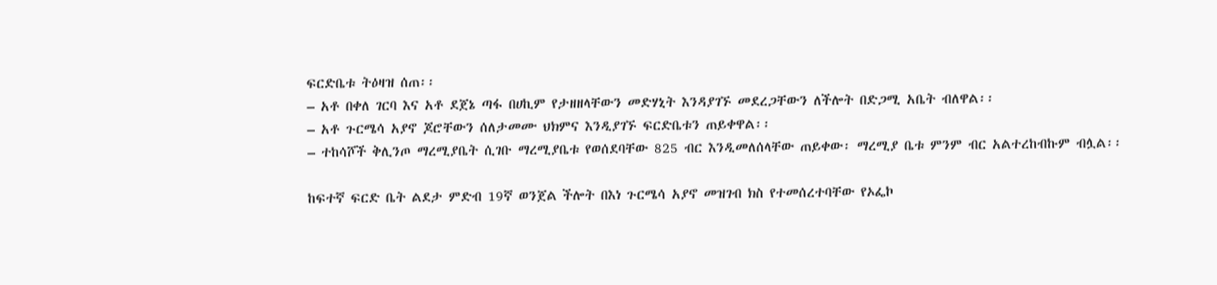ፍርድቤቱ ትዕዛዝ ሰጠ፡፡
– አቶ በቀለ ገርባ እና አቶ ደጀኔ ጣፋ በሀኪም የታዘዘላቸውን መድሃኒት እንዳያገኙ መደረጋቸውን ለችሎት በድጋሚ አቤት ብለዋል፡፡
– አቶ ጉርሜሳ አያኖ ጆሮቸውን ሰለታመሙ ህክምና እንዲያገኙ ፍርድቤቱን ጠይቀዋል፡፡
– ተከሳሾች ቅሊንጦ ማረሚያቤት ሲገቡ ማረሚያቤቱ የወሰደባቸው 825 ብር እንዲመለሰላቸው ጠይቀው፡ ማረሚያ ቤቱ ምንም ብር አልተረከብኩም ብሏል፡፡

ከፍተኛ ፍርድ ቤት ልደታ ምድብ 19ኛ ወንጀል ችሎት በእነ ጉርሜሳ አያኖ መዝገብ ክስ የተመሰረተባቸው የኦፌኮ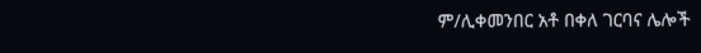ም/ሊቀመንበር አቶ በቀለ ገርባና ሌሎች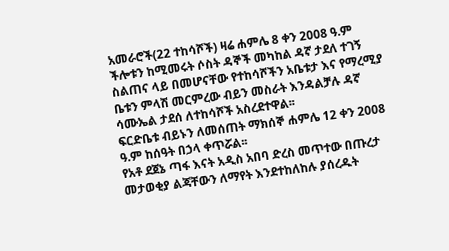አመራሮች(22 ተከሳሾች) ዛሬ ሐምሌ 8 ቀን 2008 ዓ.ም ችሎቱን ከሚመሩት ሶስት ዳኞች መካከል ዳኛ ታደለ ተገኝ ስልጠና ላይ በመሆናቸው የተከሳሾችን አቤቱታ እና የማረሚያ ቤቱን ምላሽ መርምረው ብይን መስራት እንዳልቻሉ ዳኛ ሳሙኤል ታደሰ ለተከሳሾች አስረደተዋል፡፡
ፍርድቤቱ ብይኑን ለመሰጠት ማክሰኞ ሐምሌ 12 ቀን 2008 ዓ.ም ከሰዓት በኃላ ቀጥሯል፡፡
የአቶ ደጀኔ ጣፋ እናት አዲስ አበባ ድረስ መጥተው በጡረታ መታወቂያ ልጃቸውን ለማየት እንደተከለከሉ ያሰረዱት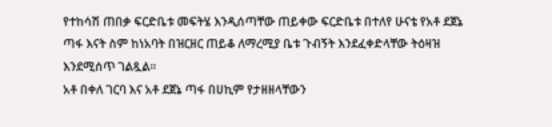የተከሳሽ ጠበቃ ፍርድቤቱ መፍትሄ እንዲሰጣቸው ጠይቀው ፍርድቤቱ በተለየ ሁናቴ የአቶ ደጀኔ ጣፋ እናት ስም ከነአባት በዝርዘር ጠይቆ ለማረሚያ ቤቱ ጉብኝት እንደፈቀድላቸው ትዕዛዝ እንደሚሰጥ ገልጿል፡፡
አቶ በቀለ ገርባ እና አቶ ደጀኔ ጣፋ በሀኪም የታዘዘላቸውን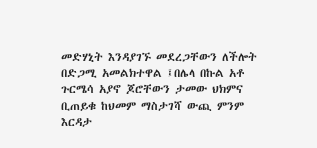መድሃኒት እንዳያገኙ መደረጋቸውን ለችሎት በድጋሚ አመልክተዋል ፤በሌላ በኩል አቶ ጉርሜሳ አያኖ ጆሮቸውን ታመው ህክምና ቢጠይቁ ከህመም ማስታገሻ ውጪ ምንም እርዳታ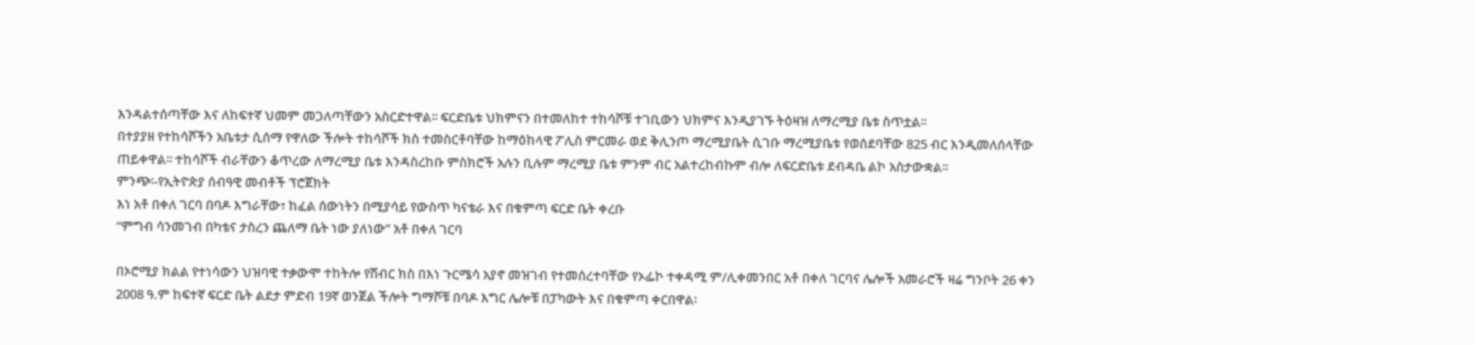እንዳልተሰጣቸው እና ለከፍተኛ ህመም መጋለጣቸውን አስርድተዋል፡፡ ፍርድቤቱ ህክምናን በተመለከተ ተከሳሾቹ ተገቢውን ህክምና እንዲያገኙ ትዕዛዝ ለማረሚያ ቤቱ ስጥቷል፡፡
በተያያዘ የተከሳሾችን አቤቱታ ሲሰማ የዋለው ችሎት ተከሳሾች ክስ ተመስርቶባቸው ከማዕከላዊ ፖሊስ ምርመራ ወደ ቅሊንጦ ማረሚያቤት ሲገቡ ማረሚያቤቱ የወሰደባቸው 825 ብር እንዲመለሰላቸው ጠይቀዋል፡፡ ተከሳሾች ብራቸውን ቆጥረው ለማረሚያ ቤቱ እንዳስረከቡ ምስክሮች አሉን ቢሉም ማረሚያ ቤቱ ምንም ብር አልተረከብኩም ብሎ ለፍርድቤቱ ደብዳቤ ልኮ አስታውቋል፡፡
ምንጭ፡-የኢትዮጵያ ሰብዓዊ መብቶች ፕሮጀክት
እነ አቶ በቀለ ገርባ በባዶ እግራቸው፣ ከፈል ሰውነትን በሚያሳይ የውስጥ ካናቴራ እና በቁምጣ ፍርድ ቤት ቀረቡ
“ምግብ ሳንመገብ በካቴና ታስረን ጨለማ ቤት ነው ያለነው” አቶ በቀለ ገርባ

በኦሮሚያ ክልል የተነሳውን ህዝባዊ ተቃውሞ ተከትሎ የሽብር ክስ በእነ ጉርሜሳ አያኖ መዝገብ የተመሰረተባቸው የኦፌኮ ተቀዳሚ ም/ሊቀመንበር አቶ በቀለ ገርባና ሌሎች አመራሮች ዛሬ ግንቦት 26 ቀን 2008 ዓ.ም ከፍተኛ ፍርድ ቤት ልደታ ምድብ 19ኛ ወንጀል ችሎት ግማሾቹ በባዶ እግር ሌሎቹ በፓካውት እና በቁምጣ ቀርበዋል፡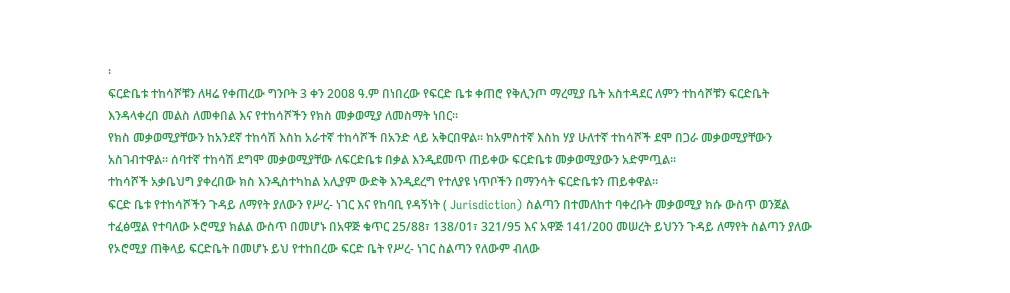፡
ፍርድቤቱ ተከሳሾቹን ለዛሬ የቀጠረው ግንቦት 3 ቀን 2008 ዓ.ም በነበረው የፍርድ ቤቱ ቀጠሮ የቅሊንጦ ማረሚያ ቤት አስተዳደር ለምን ተከሳሾቹን ፍርድቤት እንዳላቀረበ መልስ ለመቀበል እና የተከሳሾችን የክስ መቃወሚያ ለመስማት ነበር፡፡
የክስ መቃወሚያቸውን ከአንደኛ ተከሳሽ እስከ አራተኛ ተከሳሾች በአንድ ላይ አቅርበዋል፡፡ ከአምስተኛ እስከ ሃያ ሁለተኛ ተከሳሾች ደሞ በጋራ መቃወሚያቸውን አስገብተዋል፡፡ ሰባተኛ ተከሳሽ ደግሞ መቃወሚያቸው ለፍርድቤቱ በቃል እንዲደመጥ ጠይቀው ፍርድቤቱ መቃወሚያውን አድምጧል፡፡
ተከሳሾች አቃቤህግ ያቀረበው ክስ እንዲስተካከል አሊያም ውድቅ እንዲደረግ የተለያዩ ነጥቦችን በማንሳት ፍርድቤቱን ጠይቀዋል፡፡
ፍርድ ቤቱ የተከሳሾችን ጉዳይ ለማየት ያለውን የሥረ- ነገር እና የከባቢ የዳኝነት ( Jurisdiction) ስልጣን በተመለከተ ባቀረቡት መቃወሚያ ክሱ ውስጥ ወንጀል ተፈፅሟል የተባለው ኦሮሚያ ክልል ውስጥ በመሆኑ በአዋጅ ቁጥር 25/88፣ 138/01፣ 321/95 እና አዋጅ 141/200 መሠረት ይህንን ጉዳይ ለማየት ስልጣን ያለው የኦሮሚያ ጠቅላይ ፍርድቤት በመሆኑ ይህ የተከበረው ፍርድ ቤት የሥረ- ነገር ስልጣን የለውም ብለው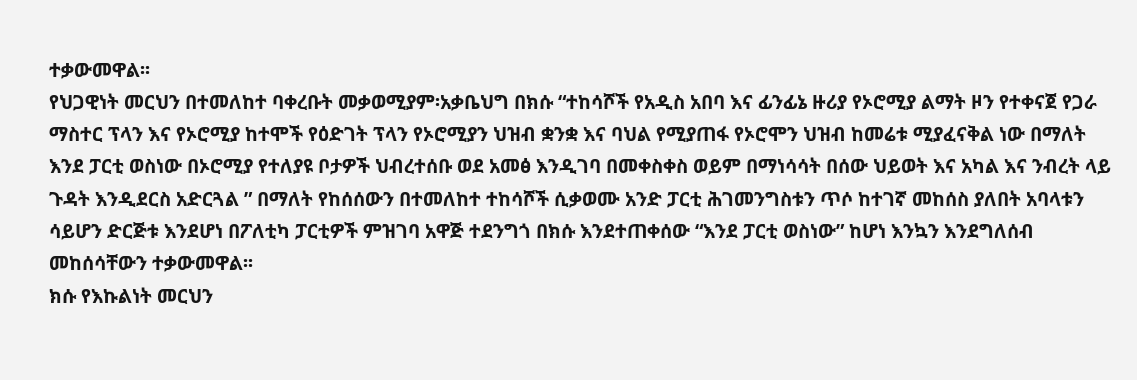ተቃውመዋል፡፡
የህጋዊነት መርህን በተመለከተ ባቀረቡት መቃወሚያም፡አቃቤህግ በክሱ “ተከሳሾች የአዲስ አበባ እና ፊንፊኔ ዙሪያ የኦሮሚያ ልማት ዞን የተቀናጀ የጋራ ማስተር ፕላን እና የኦሮሚያ ከተሞች የዕድገት ፕላን የኦሮሚያን ህዝብ ቋንቋ እና ባህል የሚያጠፋ የኦሮሞን ህዝብ ከመሬቱ ሚያፈናቅል ነው በማለት እንደ ፓርቲ ወስነው በኦሮሚያ የተለያዩ ቦታዎች ህብረተሰቡ ወደ አመፅ እንዲገባ በመቀስቀስ ወይም በማነሳሳት በሰው ህይወት እና አካል እና ንብረት ላይ ጉዳት እንዲደርስ አድርጓል ” በማለት የከሰሰውን በተመለከተ ተከሳሾች ሲቃወሙ አንድ ፓርቲ ሕገመንግስቱን ጥሶ ከተገኛ መከሰስ ያለበት አባላቱን ሳይሆን ድርጅቱ እንደሆነ በፖለቲካ ፓርቲዎች ምዝገባ አዋጅ ተደንግጎ በክሱ እንደተጠቀሰው “እንደ ፓርቲ ወስነው” ከሆነ እንኳን እንደግለሰብ መከሰሳቸውን ተቃውመዋል፡፡
ክሱ የእኩልነት መርህን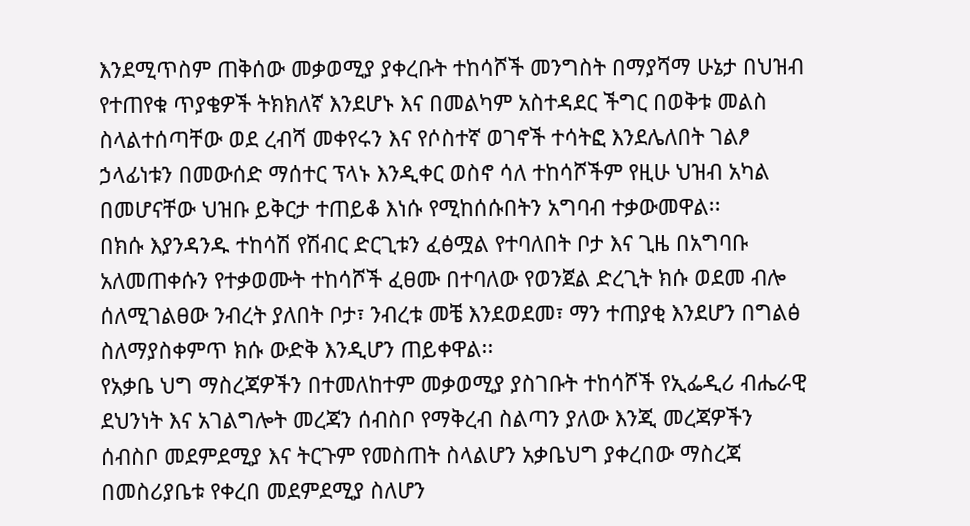እንደሚጥስም ጠቅሰው መቃወሚያ ያቀረቡት ተከሳሾች መንግስት በማያሻማ ሁኔታ በህዝብ የተጠየቁ ጥያቄዎች ትክክለኛ እንደሆኑ እና በመልካም አስተዳደር ችግር በወቅቱ መልስ ስላልተሰጣቸው ወደ ረብሻ መቀየሩን እና የሶስተኛ ወገኖች ተሳትፎ እንደሌለበት ገልፆ ኃላፊነቱን በመውሰድ ማሰተር ፕላኑ እንዲቀር ወስኖ ሳለ ተከሳሾችም የዚሁ ህዝብ አካል በመሆናቸው ህዝቡ ይቅርታ ተጠይቆ እነሱ የሚከሰሱበትን አግባብ ተቃውመዋል፡፡
በክሱ እያንዳንዱ ተከሳሽ የሽብር ድርጊቱን ፈፅሟል የተባለበት ቦታ እና ጊዜ በአግባቡ አለመጠቀሱን የተቃወሙት ተከሳሾች ፈፀሙ በተባለው የወንጀል ድረጊት ክሱ ወደመ ብሎ ሰለሚገልፀው ንብረት ያለበት ቦታ፣ ንብረቱ መቼ እንደወደመ፣ ማን ተጠያቂ እንደሆን በግልፅ ስለማያስቀምጥ ክሱ ውድቅ እንዲሆን ጠይቀዋል፡፡
የአቃቤ ህግ ማስረጃዎችን በተመለከተም መቃወሚያ ያስገቡት ተከሳሾች የኢፌዲሪ ብሔራዊ ደህንነት እና አገልግሎት መረጃን ሰብስቦ የማቅረብ ስልጣን ያለው እንጂ መረጃዎችን ሰብስቦ መደምደሚያ እና ትርጉም የመስጠት ስላልሆን አቃቤህግ ያቀረበው ማስረጃ በመስሪያቤቱ የቀረበ መደምደሚያ ስለሆን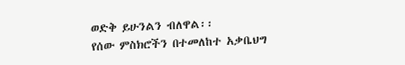ወድቅ ይሁንልን ብለዋል፡፡
የሰው ምስክሮችን በተመለከተ አቃቤህግ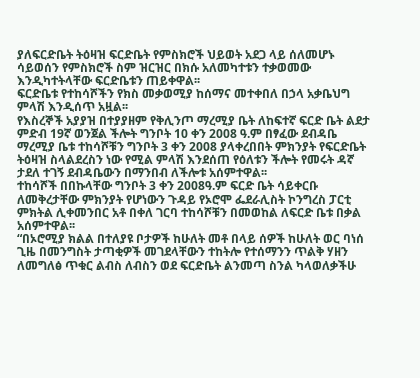ያለፍርድቤት ትዕዛዝ ፍርድቤት የምስክሮች ህይወት አደጋ ላይ ሰለመሆኑ ሳይወሰን የምስክሮች ስም ዝርዝር በክሱ አለመካተቱን ተቃወመው እንዲካተትላቸው ፍርድቤቱን ጠይቀዋል፡፡
ፍርድቤቱ የተከሳሾችን የክስ መቃወሚያ ከሰማና መተቀበለ በኃላ አቃቤህግ ምላሽ እንዲሰጥ አዟል፡፡
የእስረኞች አያያዝ በተያያዘም የቅሊንጦ ማረሚያ ቤት ለከፍተኛ ፍርድ ቤት ልደታ ምድብ 19ኛ ወንጀል ችሎት ግንቦት 10 ቀን 2008 ዓ.ም በፃፈው ደብዳቤ ማረሚያ ቤቱ ተከሳሾቹን ግንቦት 3 ቀን 2008 ያላቀረበበት ምክንያት የፍርድቤት ትዕዛዝ ስላልደረስን ነው የሚል ምላሽ እንደሰጠ የዕለቱን ችሎት የመሩት ዳኛ ታደለ ተገኝ ደብዳቤውን በማንበብ ለችሎቱ አሰምተዋል፡፡
ተከሳሾች በበኩላቸው ግንቦት 3 ቀን 2008ዓ.ም ፍርድ ቤት ሳይቀርቡ ለመቅረታቸው ምክንያት የሆነውን ጉዳይ የኦሮሞ ፌደራሊስት ኮንግረስ ፓርቲ ምክትል ሊቀመንበር አቶ በቀለ ገርባ ተከሳሾቹን በመወከል ለፍርድ ቤቱ በቃል አሰምተዋል፡፡
“በኦሮሚያ ክልል በተለያዩ ቦታዎች ከሁለት መቶ በላይ ሰዎች ከሁለት ወር ባነሰ ጊዜ በመንግስት ታጣቂዎች መገደላቸውን ተከትሎ የተሰማንን ጥልቅ ሃዘን ለመግለፅ ጥቁር ልብስ ለብስን ወደ ፍርድቤት ልንመጣ ስንል ካላወለቃችሁ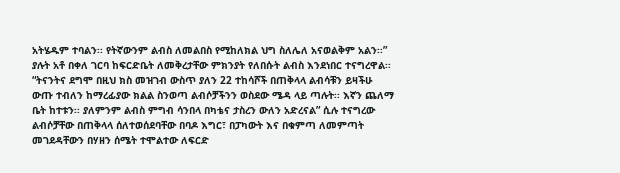አትሄዱም ተባልን፡፡ የትኛውንም ልብስ ለመልበስ የሚከለክል ህግ ስለሌለ አናወልቅም አልን፡፡” ያሉት አቶ በቀለ ገርባ ከፍርድቤት ለመቅረታቸው ምክንያት የለበሱት ልብስ እንደነበር ተናግረዋል፡፡
“ትናንትና ደግሞ በዚህ ክስ መዝገብ ውስጥ ያለን 22 ተከሳሾች በጠቅላላ ልብሳቹን ይዛችሁ ውጡ ተብለን ከማረፊያው ክልል ስንወጣ ልብሶቻችንን ወስደው ሜዳ ላይ ጣሉት፡፡ እኛን ጨለማ ቤት ከተቱን፡፡ ያለምንም ልብስ ምግብ ሳንበላ በካቴና ታስረን ውለን አድረናል” ሲሉ ተናግረው ልብሶቻቸው በጠቅላላ ሰለተወሰደባቸው በባዶ እግር፣ በፓካውት እና በቁምጣ ለመምጣት መገደዳቸውን በሃዘን ሰሜት ተሞልተው ለፍርድ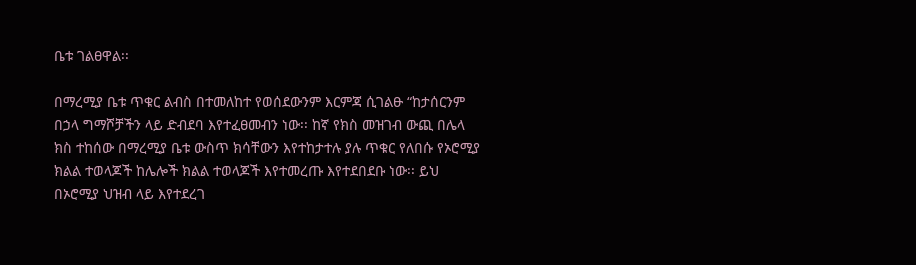ቤቱ ገልፀዋል፡፡

በማረሚያ ቤቱ ጥቁር ልብስ በተመለከተ የወሰደውንም እርምጃ ሲገልፁ “ከታሰርንም በኃላ ግማሾቻችን ላይ ድብደባ እየተፈፀመብን ነው፡፡ ከኛ የክስ መዝገብ ውጪ በሌላ ክስ ተከሰው በማረሚያ ቤቱ ውስጥ ክሳቸውን እየተከታተሉ ያሉ ጥቁር የለበሱ የኦሮሚያ ክልል ተወላጆች ከሌሎች ክልል ተወላጆች እየተመረጡ እየተደበደቡ ነው፡፡ ይህ በኦሮሚያ ህዝብ ላይ እየተደረገ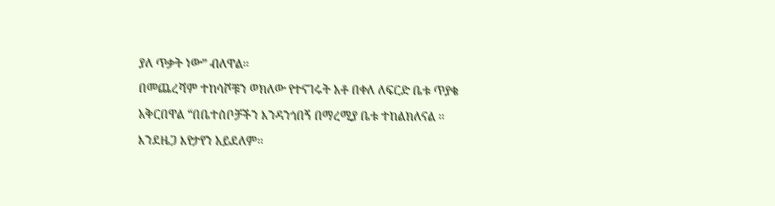ያለ ጥቃት ነው” ብለዋል፡፡
በመጨረሻም ተከሳሾቹን ወክለው የተናገሩት አቶ በቀለ ለፍርድ ቤቱ ጥያቄ አቅርበዋል “በቤተሰቦቻችን እንዳንጎበኝ በማረሚያ ቤቱ ተከልክለናል ፡፡ እንደዜጋ እየታየን አይደለም፡፡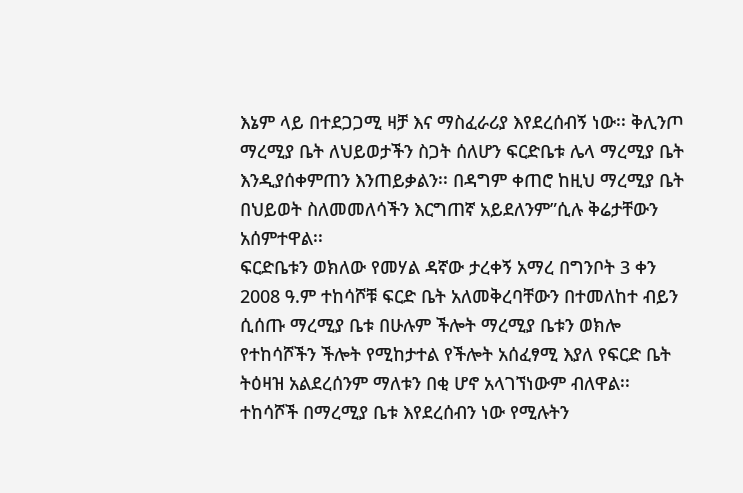እኔም ላይ በተደጋጋሚ ዛቻ እና ማስፈራሪያ እየደረሰብኝ ነው፡፡ ቅሊንጦ ማረሚያ ቤት ለህይወታችን ስጋት ሰለሆን ፍርድቤቱ ሌላ ማረሚያ ቤት እንዲያሰቀምጠን እንጠይቃልን፡፡ በዳግም ቀጠሮ ከዚህ ማረሚያ ቤት በህይወት ስለመመለሳችን እርግጠኛ አይደለንም”ሲሉ ቅሬታቸውን አሰምተዋል፡፡
ፍርድቤቱን ወክለው የመሃል ዳኛው ታረቀኝ አማረ በግንቦት 3 ቀን 2008 ዓ.ም ተከሳሾቹ ፍርድ ቤት አለመቅረባቸውን በተመለከተ ብይን ሲሰጡ ማረሚያ ቤቱ በሁሉም ችሎት ማረሚያ ቤቱን ወክሎ የተከሳሾችን ችሎት የሚከታተል የችሎት አሰፈፃሚ እያለ የፍርድ ቤት ትዕዛዝ አልደረሰንም ማለቱን በቂ ሆኖ አላገኘነውም ብለዋል፡፡
ተከሳሾች በማረሚያ ቤቱ እየደረሰብን ነው የሚሉትን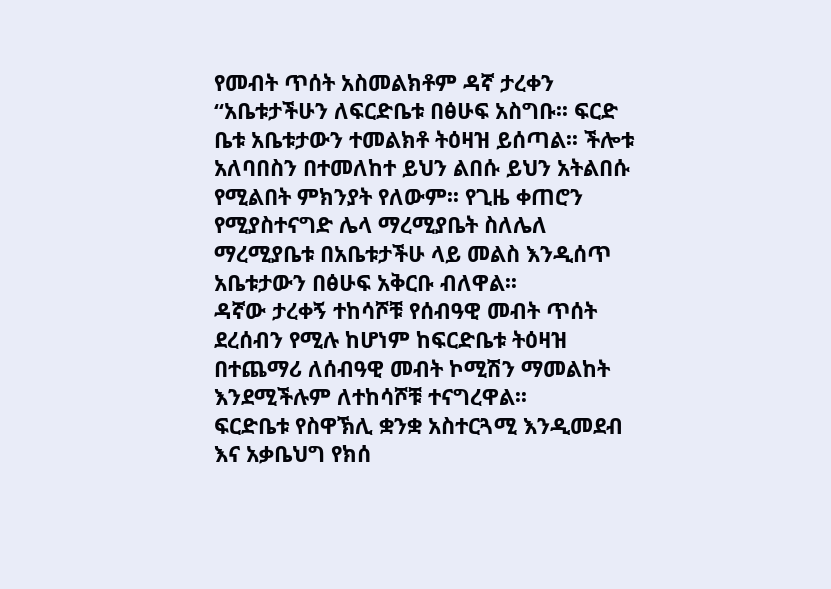የመብት ጥሰት አስመልክቶም ዳኛ ታረቀን “አቤቱታችሁን ለፍርድቤቱ በፅሁፍ አስግቡ፡፡ ፍርድ ቤቱ አቤቱታውን ተመልክቶ ትዕዛዝ ይሰጣል፡፡ ችሎቱ አለባበስን በተመለከተ ይህን ልበሱ ይህን አትልበሱ የሚልበት ምክንያት የለውም፡፡ የጊዜ ቀጠሮን የሚያስተናግድ ሌላ ማረሚያቤት ስለሌለ ማረሚያቤቱ በአቤቱታችሁ ላይ መልስ እንዲሰጥ አቤቱታውን በፅሁፍ አቅርቡ ብለዋል፡፡
ዳኛው ታረቀኝ ተከሳሾቹ የሰብዓዊ መብት ጥሰት ደረሰብን የሚሉ ከሆነም ከፍርድቤቱ ትዕዛዝ በተጨማሪ ለሰብዓዊ መብት ኮሚሽን ማመልከት እንደሚችሉም ለተከሳሾቹ ተናግረዋል፡፡
ፍርድቤቱ የስዋኽሊ ቋንቋ አስተርጓሚ እንዲመደብ እና አቃቤህግ የክሰ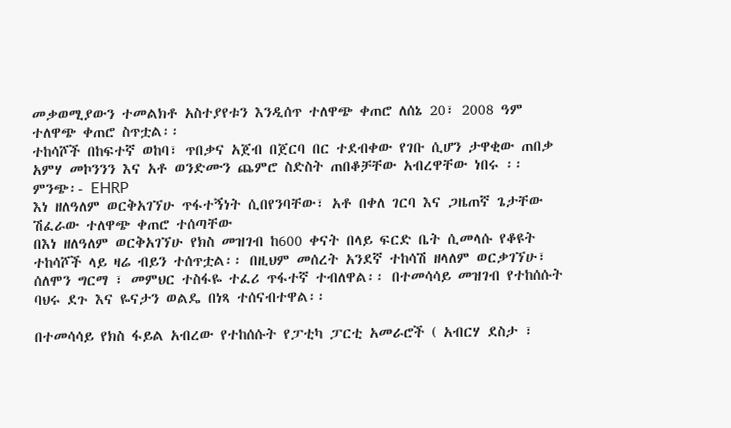መቃወሚያውን ተመልክቶ አስተያየቱን እንዲሰጥ ተለዋጭ ቀጠሮ ለሰኔ 20፣ 2008 ዓም ተለዋጭ ቀጠሮ ስጥቷል፡፡
ተከሳሾች በከፍተኛ ወከባ፣ ጥበቃና አጀብ በጀርባ በር ተደብቀው የገቡ ሲሆን ታዋቂው ጠበቃ አምሃ መኮንንን እና አቶ ወንድሙን ጨምሮ ስድስት ጠበቆቻቸው አብረዋቸው ነበሩ ፡፡
ምንጭ፡- EHRP
እነ ዘለዓለም ወርቅአገኘሁ ጥፋተኝነት ሲበየንባቸው፣ አቶ በቀለ ገርባ እና ጋዜጠኛ ጌታቸው ሽፈራው ተለዋጭ ቀጠሮ ተሰጣቸው
በእነ ዘለዓለም ወርቅአገኘሁ የክስ መዝገብ ከ600 ቀናት በላይ ፍርድ ቤት ሲመላሱ የቆዩት ተከሳሾች ላይ ዛሬ ብይን ተሰጥቷል፡፡ በዚህም መሰረት አንደኛ ተከሳሽ ዘላለም ወርቃገኘሁ፣ ሰለሞን ግርማ ፣ መምህር ተስፋዬ ተፈሪ ጥፋተኛ ተብለዋል፡፡ በተመሳሳይ መዝገብ የተከሰሱት ባህሩ ደጉ እና ዬናታን ወልዴ በነጻ ተሰናብተዋል፡፡

በተመሳሳይ የክስ ፋይል አብረው የተከሰሱት የፓቲካ ፓርቲ አመራሮች ( አብርሃ ደስታ ፣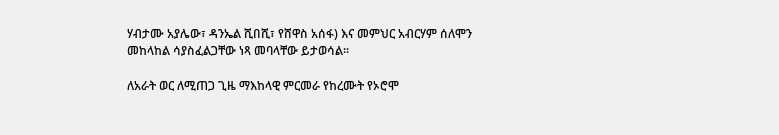ሃብታሙ አያሌው፣ ዳንኤል ሺበሺ፣ የሸዋስ አሰፋ) እና መምህር አብርሃም ሰለሞን መከላከል ሳያስፈልጋቸው ነጻ መባላቸው ይታወሳል፡፡

ለአራት ወር ለሚጠጋ ጊዜ ማእከላዊ ምርመራ የከረሙት የኦሮሞ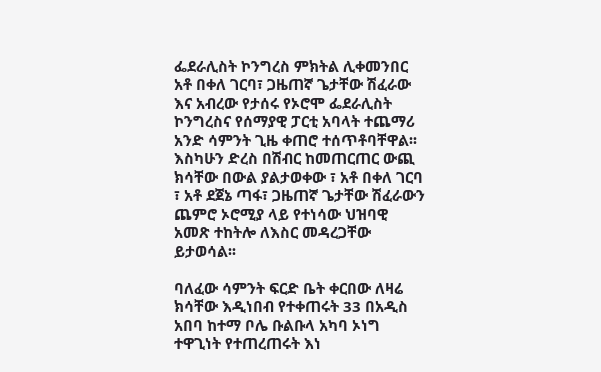ፌደራሊስት ኮንግረስ ምክትል ሊቀመንበር አቶ በቀለ ገርባ፣ ጋዜጠኛ ጌታቸው ሽፈራው እና አብረው የታሰሩ የኦሮሞ ፌደራሊስት ኮንግረስና የሰማያዊ ፓርቲ አባላት ተጨማሪ አንድ ሳምንት ጊዜ ቀጠሮ ተሰጥቶባቸዋል፡፡ እስካሁን ድረስ በሽብር ከመጠርጠር ውጪ ክሳቸው በውል ያልታወቀው ፣ አቶ በቀለ ገርባ ፣ አቶ ደጀኔ ጣፋ፣ ጋዜጠኛ ጌታቸው ሽፈራውን ጨምሮ ኦሮሚያ ላይ የተነሳው ህዝባዊ አመጽ ተከትሎ ለእስር መዳረጋቸው ይታወሳል፡፡

ባለፈው ሳምንት ፍርድ ቤት ቀርበው ለዛሬ ክሳቸው እዲነበብ የተቀጠሩት 33 በአዲስ አበባ ከተማ ቦሌ ቡልቡላ አካባ ኦነግ ተዋጊነት የተጠረጠሩት እነ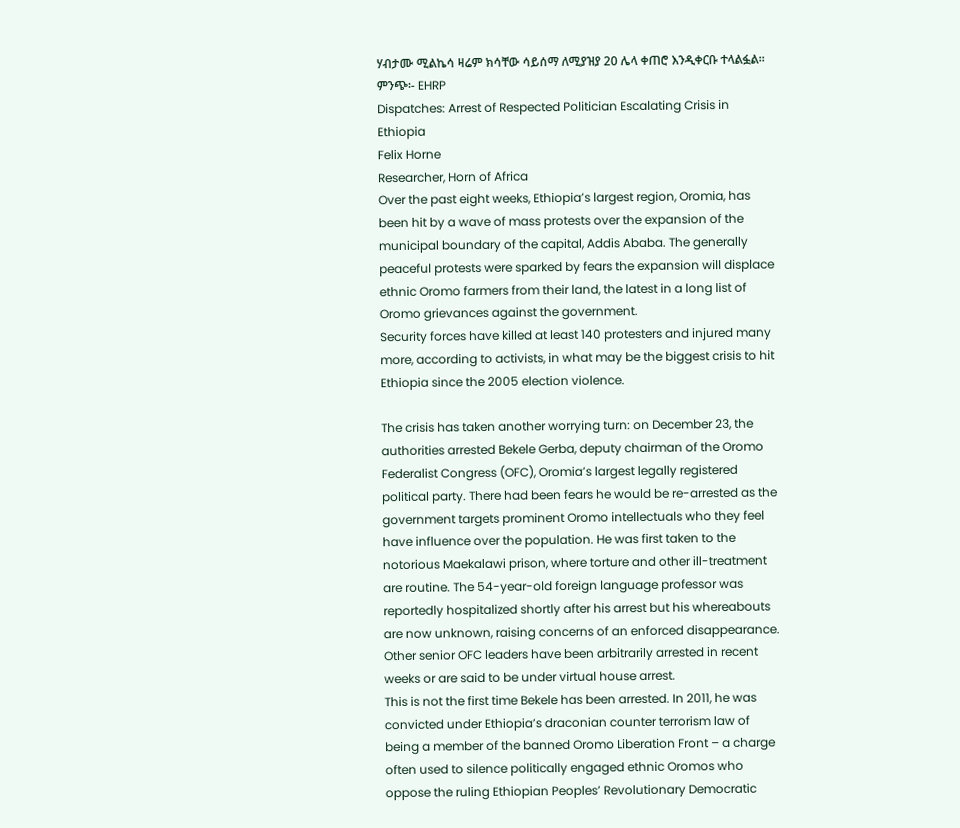ሃብታሙ ሚልኬሳ ዛሬም ክሳቸው ሳይሰማ ለሚያዝያ 20 ሌላ ቀጠሮ እንዲቀርቡ ተላልፏል፡፡
ምንጭ፡- EHRP
Dispatches: Arrest of Respected Politician Escalating Crisis in Ethiopia
Felix Horne
Researcher, Horn of Africa
Over the past eight weeks, Ethiopia’s largest region, Oromia, has been hit by a wave of mass protests over the expansion of the municipal boundary of the capital, Addis Ababa. The generally peaceful protests were sparked by fears the expansion will displace ethnic Oromo farmers from their land, the latest in a long list of Oromo grievances against the government.
Security forces have killed at least 140 protesters and injured many more, according to activists, in what may be the biggest crisis to hit Ethiopia since the 2005 election violence.

The crisis has taken another worrying turn: on December 23, the authorities arrested Bekele Gerba, deputy chairman of the Oromo Federalist Congress (OFC), Oromia’s largest legally registered political party. There had been fears he would be re-arrested as the government targets prominent Oromo intellectuals who they feel have influence over the population. He was first taken to the notorious Maekalawi prison, where torture and other ill-treatment are routine. The 54-year-old foreign language professor was reportedly hospitalized shortly after his arrest but his whereabouts are now unknown, raising concerns of an enforced disappearance. Other senior OFC leaders have been arbitrarily arrested in recent weeks or are said to be under virtual house arrest.
This is not the first time Bekele has been arrested. In 2011, he was convicted under Ethiopia’s draconian counter terrorism law of being a member of the banned Oromo Liberation Front – a charge often used to silence politically engaged ethnic Oromos who oppose the ruling Ethiopian Peoples’ Revolutionary Democratic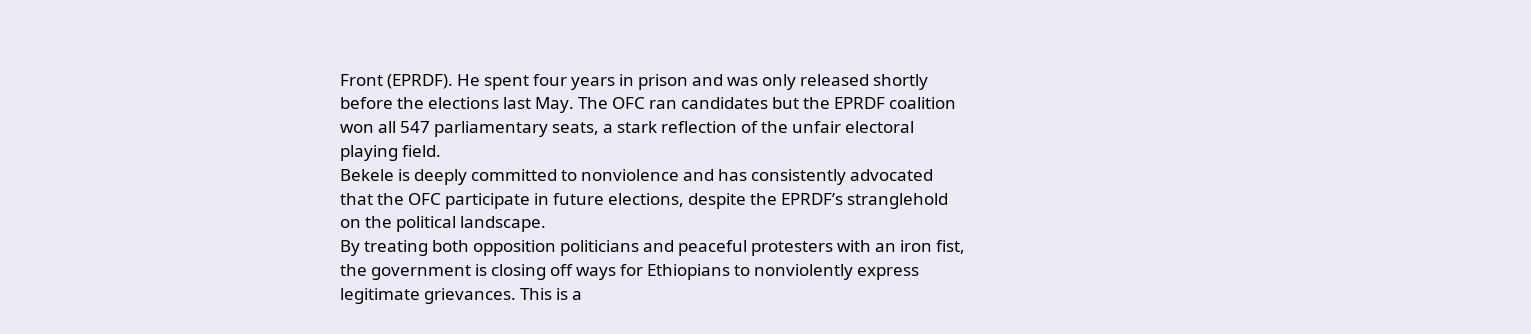Front (EPRDF). He spent four years in prison and was only released shortly before the elections last May. The OFC ran candidates but the EPRDF coalition won all 547 parliamentary seats, a stark reflection of the unfair electoral playing field.
Bekele is deeply committed to nonviolence and has consistently advocated that the OFC participate in future elections, despite the EPRDF’s stranglehold on the political landscape.
By treating both opposition politicians and peaceful protesters with an iron fist, the government is closing off ways for Ethiopians to nonviolently express legitimate grievances. This is a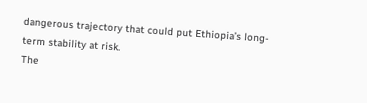dangerous trajectory that could put Ethiopia’s long-term stability at risk.
The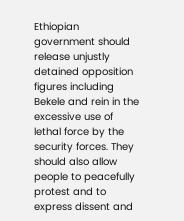Ethiopian government should release unjustly detained opposition figures including Bekele and rein in the excessive use of lethal force by the security forces. They should also allow people to peacefully protest and to express dissent and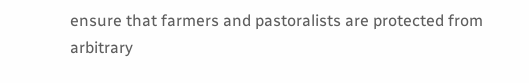ensure that farmers and pastoralists are protected from arbitrary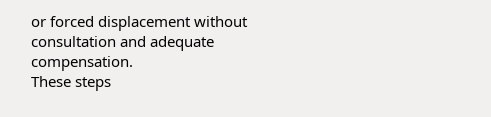or forced displacement without consultation and adequate compensation.
These steps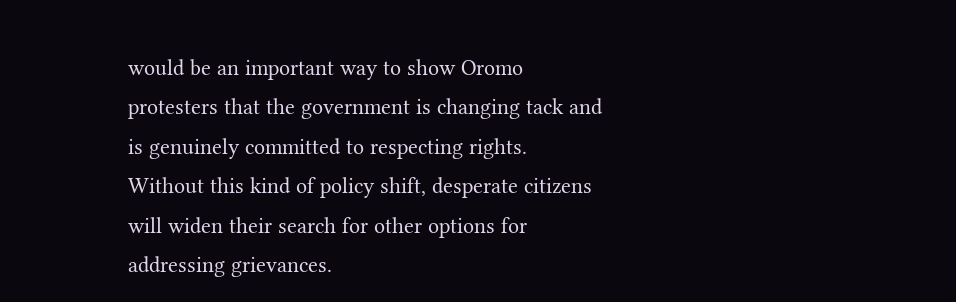would be an important way to show Oromo protesters that the government is changing tack and is genuinely committed to respecting rights. Without this kind of policy shift, desperate citizens will widen their search for other options for addressing grievances.